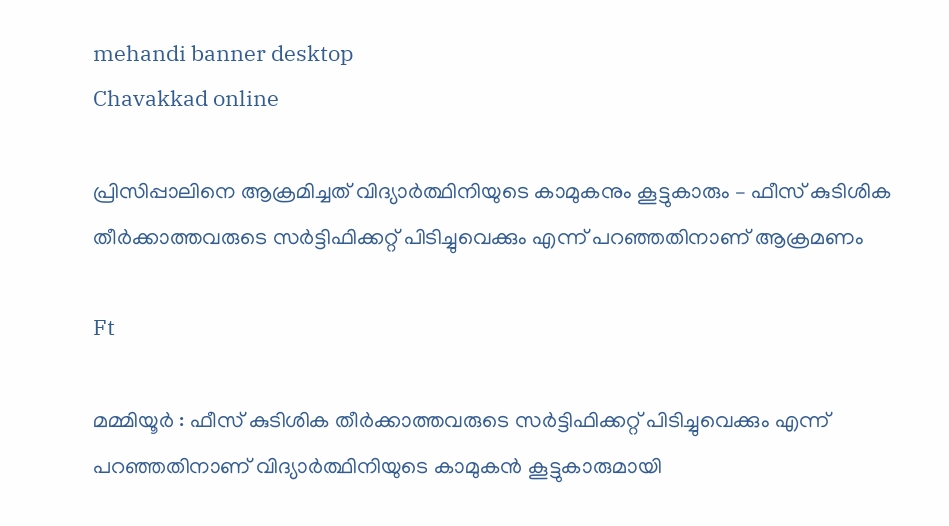mehandi banner desktop
Chavakkad online

പ്രിസിപ്പാലിനെ ആക്രമിച്ചത് വിദ്യാർത്ഥിനിയുടെ കാമുകനും കൂട്ടുകാരും – ഫീസ് കുടിശിക തീർക്കാത്തവരുടെ സർട്ടിഫിക്കറ്റ് പിടിച്ചുവെക്കും എന്ന് പറഞ്ഞതിനാണ് ആക്രമണം

Ft

മമ്മിയൂർ : ഫീസ് കുടിശിക തീർക്കാത്തവരുടെ സർട്ടിഫിക്കറ്റ് പിടിച്ചുവെക്കും എന്ന് പറഞ്ഞതിനാണ് വിദ്യാർത്ഥിനിയുടെ കാമുകൻ കൂട്ടുകാരുമായി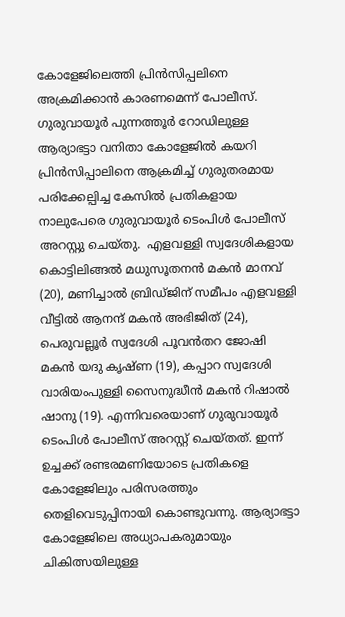കോളേജിലെത്തി പ്രിൻസിപ്പലിനെ അക്രമിക്കാൻ കാരണമെന്ന് പോലീസ്. ഗുരുവായൂർ പുന്നത്തൂർ റോഡിലുള്ള ആര്യാഭട്ടാ വനിതാ കോളേജിൽ കയറി പ്രിൻസിപ്പാലിനെ ആക്രമിച്ച് ഗുരുതരമായ പരിക്കേല്പിച്ച കേസിൽ പ്രതികളായ നാലുപേരെ ഗുരുവായൂർ ടെംപിൾ പോലീസ് അറസ്റ്റു ചെയ്തു.  എളവള്ളി സ്വദേശികളായ കൊട്ടിലിങ്ങൽ മധുസൂതനൻ മകൻ മാനവ് (20), മണിച്ചാൽ ബ്രിഡ്ജിന് സമീപം എളവള്ളി വീട്ടിൽ ആനന്ദ് മകൻ അഭിജിത് (24), പെരുവല്ലൂർ സ്വദേശി പൂവൻതറ ജോഷി മകൻ യദു കൃഷ്ണ (19), കപ്പാറ സ്വദേശി വാരിയംപുള്ളി സൈനുദ്ധീൻ മകൻ റിഷാൽ ഷാനു (19). എന്നിവരെയാണ് ഗുരുവായൂർ ടെംപിൾ പോലീസ് അറസ്റ്റ് ചെയ്തത്. ഇന്ന് ഉച്ചക്ക് രണ്ടരമണിയോടെ പ്രതികളെ കോളേജിലും പരിസരത്തും തെളിവെടുപ്പിനായി കൊണ്ടുവന്നു. ആര്യാഭട്ടാ കോളേജിലെ അധ്യാപകരുമായും ചികിത്സയിലുള്ള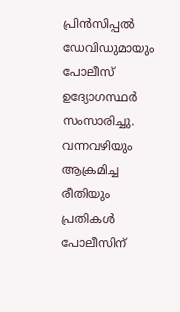പ്രിൻസിപ്പൽ ഡേവിഡുമായും പോലീസ് ഉദ്യോഗസ്ഥർ സംസാരിച്ചു. വന്നവഴിയും ആക്രമിച്ച രീതിയും പ്രതികൾ പോലീസിന്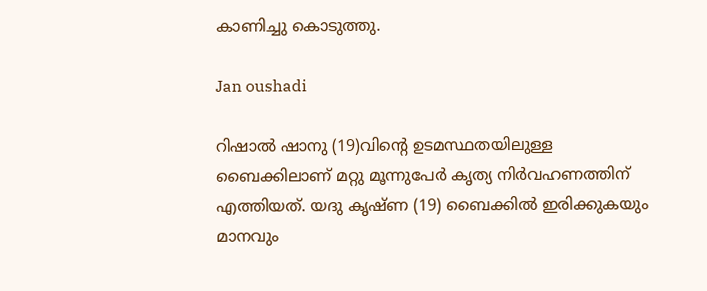കാണിച്ചു കൊടുത്തു.

Jan oushadi

റിഷാൽ ഷാനു (19)വിന്റെ ഉടമസ്ഥതയിലുള്ള ബൈക്കിലാണ് മറ്റു മൂന്നുപേർ കൃത്യ നിർവഹണത്തിന് എത്തിയത്. യദു കൃഷ്ണ (19) ബൈക്കിൽ ഇരിക്കുകയും മാനവും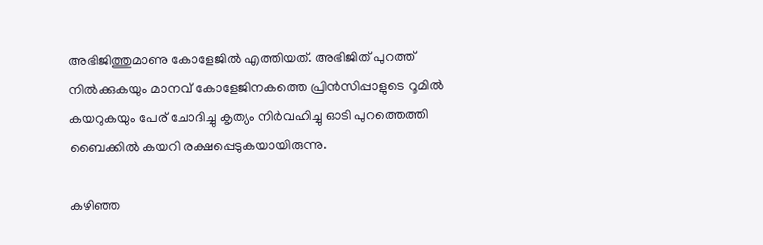അഭിജിത്തുമാണു കോളേജിൽ എത്തിയത്. അഭിജിത് പുറത്ത് നിൽക്കുകയും മാനവ് കോളേജിനകത്തെ പ്രിൻസിപ്പാളുടെ റൂമിൽ കയറുകയും പേര് ചോദിച്ചു കൃത്യം നിർവഹിച്ചു ഓടി പുറത്തെത്തി ബൈക്കിൽ കയറി രക്ഷപ്പെടുകയായിരുന്നു.

കഴിഞ്ഞ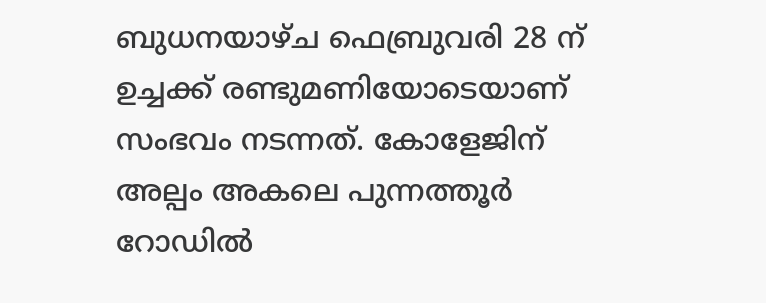ബുധനയാഴ്ച ഫെബ്രുവരി 28 ന് ഉച്ചക്ക് രണ്ടുമണിയോടെയാണ് സംഭവം നടന്നത്. കോളേജിന് അല്പം അകലെ പുന്നത്തൂർ റോഡിൽ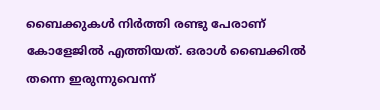ബൈക്കുകൾ നിർത്തി രണ്ടു പേരാണ് കോളേജിൽ എത്തിയത്. ഒരാൾ ബൈക്കിൽ തന്നെ ഇരുന്നുവെന്ന്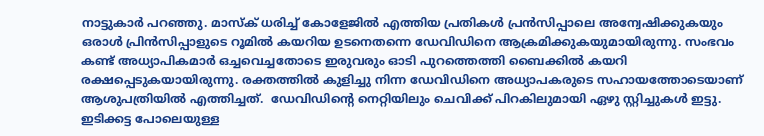നാട്ടുകാർ പറഞ്ഞു. മാസ്ക് ധരിച്ച് കോളേജിൽ എത്തിയ പ്രതികൾ പ്രൻസിപ്പാലെ അന്വേഷിക്കുകയും ഒരാൾ പ്രിൻസിപ്പാളുടെ റൂമിൽ കയറിയ ഉടനെതന്നെ ഡേവിഡിനെ ആക്രമിക്കുകയുമായിരുന്നു. സംഭവം കണ്ട് അധ്യാപികമാർ ഒച്ചവെച്ചതോടെ ഇരുവരും ഓടി പുറത്തെത്തി ബൈക്കിൽ കയറി രക്ഷപ്പെടുകയായിരുന്നു. രക്തത്തിൽ കുളിച്ചു നിന്ന ഡേവിഡിനെ അധ്യാപകരുടെ സഹായത്തോടെയാണ് ആശുപത്രിയിൽ എത്തിച്ചത്.  ഡേവിഡിന്റെ നെറ്റിയിലും ചെവിക്ക് പിറകിലുമായി ഏഴു സ്റ്റിച്ചുകൾ ഇട്ടു. ഇടിക്കട്ട പോലെയുള്ള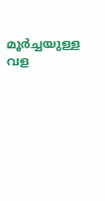മൂർച്ചയുള്ള വള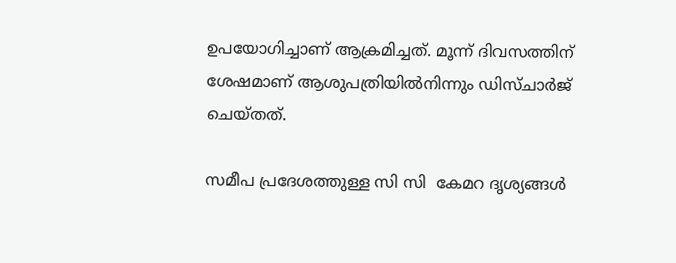ഉപയോഗിച്ചാണ് ആക്രമിച്ചത്. മൂന്ന് ദിവസത്തിന് ശേഷമാണ് ആശുപത്രിയിൽനിന്നും ഡിസ്ചാർജ് ചെയ്തത്.

സമീപ പ്രദേശത്തുള്ള സി സി  കേമറ ദൃശ്യങ്ങൾ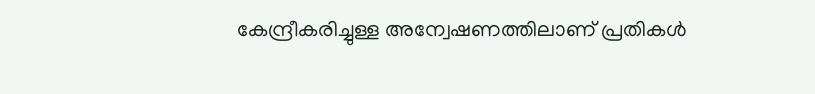കേന്ദ്രീകരിച്ചുള്ള അന്വേഷണത്തിലാണ് പ്രതികൾ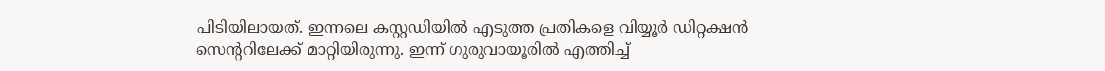പിടിയിലായത്. ഇന്നലെ കസ്റ്റഡിയിൽ എടുത്ത പ്രതികളെ വിയ്യൂർ ഡിറ്റക്ഷൻ സെന്ററിലേക്ക് മാറ്റിയിരുന്നു. ഇന്ന് ഗുരുവായൂരിൽ എത്തിച്ച്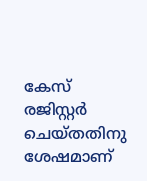കേസ് രജിസ്റ്റർ ചെയ്തതിനു ശേഷമാണ്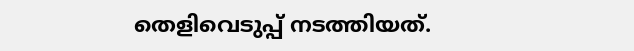തെളിവെടുപ്പ് നടത്തിയത്.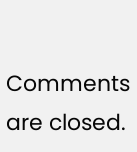Comments are closed.